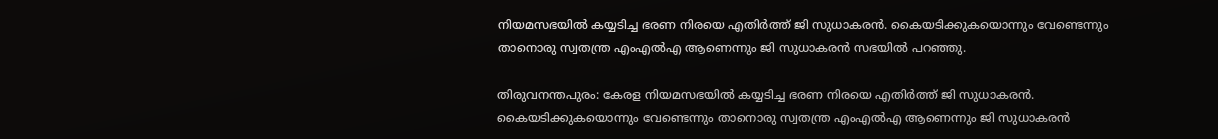നിയമസഭയിൽ കയ്യടിച്ച ഭരണ നിരയെ എതിർത്ത് ജി സുധാകരൻ. കൈയടിക്കുകയൊന്നും വേണ്ടെന്നും താനൊരു സ്വതന്ത്ര എംഎൽഎ ആണെന്നും ജി സുധാകരൻ സഭയിൽ പറഞ്ഞു.

തിരുവനന്തപുരം: കേരള നിയമസഭയിൽ കയ്യടിച്ച ഭരണ നിരയെ എതിർത്ത് ജി സുധാകരൻ. കൈയടിക്കുകയൊന്നും വേണ്ടെന്നും താനൊരു സ്വതന്ത്ര എംഎൽഎ ആണെന്നും ജി സുധാകരൻ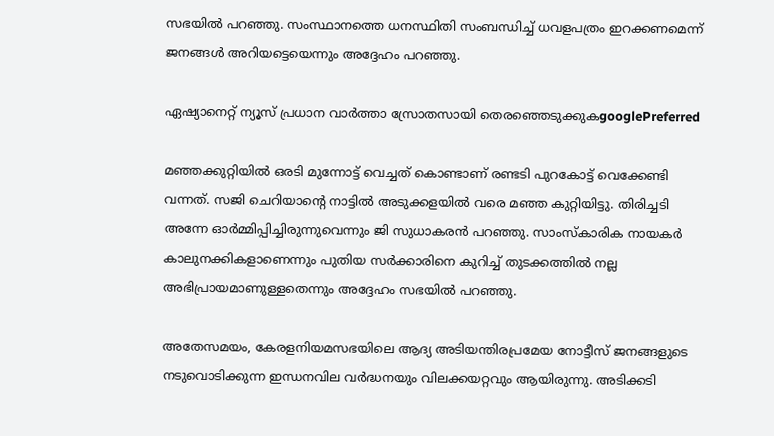സഭയിൽ പറഞ്ഞു. സംസ്ഥാനത്തെ ധനസ്ഥിതി സംബന്ധിച്ച് ധവളപത്രം ഇറക്കണമെന്ന് ജനങ്ങൾ അറിയട്ടെയെന്നും അദ്ദേഹം പറഞ്ഞു.

ഏഷ്യാനെറ്റ് ന്യൂസ് പ്രധാന വാർത്താ സ്രോതസായി തെരഞ്ഞെടുക്കുകgooglePreferred

മഞ്ഞക്കുറ്റിയിൽ ഒരടി മുന്നോട്ട് വെച്ചത് കൊണ്ടാണ് രണ്ടടി പുറകോട്ട് വെക്കേണ്ടി വന്നത്. സജി ചെറിയാന്റെ നാട്ടിൽ അടുക്കളയിൽ വരെ മഞ്ഞ കുറ്റിയിട്ടു. തിരിച്ചടി അന്നേ ഓർമ്മിപ്പിച്ചിരുന്നുവെന്നും ജി സുധാകരൻ പറഞ്ഞു. സാംസ്കാരിക നായകർ കാലുനക്കികളാണെന്നും പുതിയ സർക്കാരിനെ കുറിച്ച് തുടക്കത്തിൽ നല്ല അഭിപ്രായമാണുള്ളതെന്നും അദ്ദേഹം സഭയിൽ പറഞ്ഞു.

അതേസമയം, കേരളനിയമസഭയിലെ ആദ്യ അടിയന്തിരപ്രമേയ നോട്ടീസ് ജനങ്ങളുടെ നടുവൊടിക്കുന്ന ഇന്ധനവില വർദ്ധനയും വിലക്കയറ്റവും ആയിരുന്നു. അടിക്കടി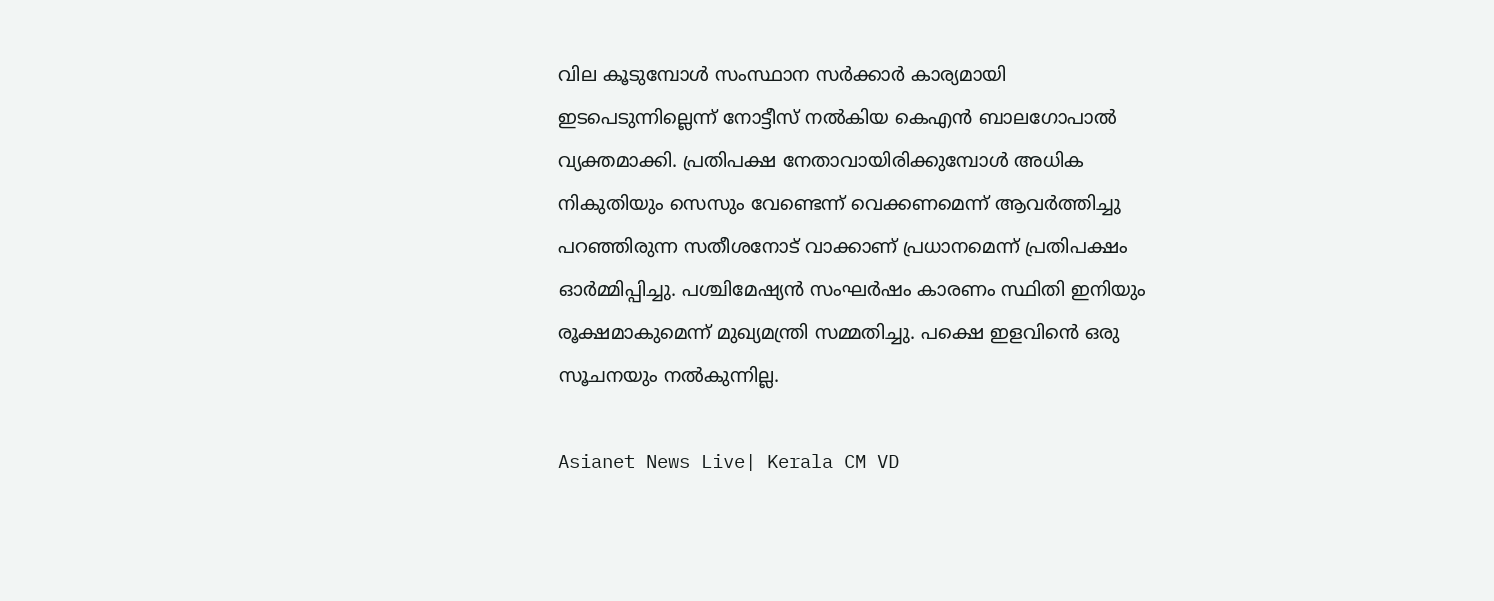വില കൂടുമ്പോൾ സംസ്ഥാന സർക്കാർ കാര്യമായി ഇടപെടുന്നില്ലെന്ന് നോട്ടീസ് നൽകിയ കെഎൻ ബാലഗോപാൽ വ്യക്തമാക്കി. പ്രതിപക്ഷ നേതാവായിരിക്കുമ്പോൾ അധിക നികുതിയും സെസും വേണ്ടെന്ന് വെക്കണമെന്ന് ആവർത്തിച്ചു പറഞ്ഞിരുന്ന സതീശനോട് വാക്കാണ് പ്രധാനമെന്ന് പ്രതിപക്ഷം ഓ‌ർമ്മിപ്പിച്ചു. പശ്ചിമേഷ്യൻ സംഘർഷം കാരണം സ്ഥിതി ഇനിയും രൂക്ഷമാകുമെന്ന് മുഖ്യമന്ത്രി സമ്മതിച്ചു. പക്ഷെ ഇളവിൻെ ഒരു സൂചനയും നൽകുന്നില്ല.

Asianet News Live| Kerala CM VD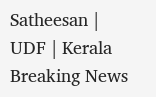Satheesan | UDF | Kerala Breaking News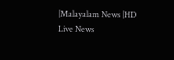|Malayalam News |HD Live News